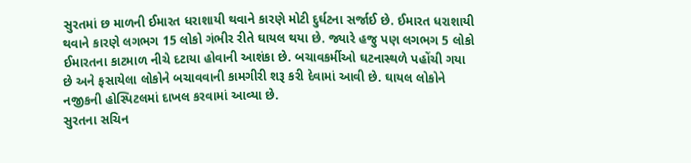સુરતમાં છ માળની ઈમારત ધરાશાયી થવાને કારણે મોટી દુર્ઘટના સર્જાઈ છે. ઈમારત ધરાશાયી થવાને કારણે લગભગ 15 લોકો ગંભીર રીતે ઘાયલ થયા છે. જ્યારે હજુ પણ લગભગ 5 લોકો ઈમારતના કાટમાળ નીચે દટાયા હોવાની આશંકા છે. બચાવકર્મીઓ ઘટનાસ્થળે પહોંચી ગયા છે અને ફસાયેલા લોકોને બચાવવાની કામગીરી શરૂ કરી દેવામાં આવી છે. ઘાયલ લોકોને નજીકની હોસ્પિટલમાં દાખલ કરવામાં આવ્યા છે.
સુરતના સચિન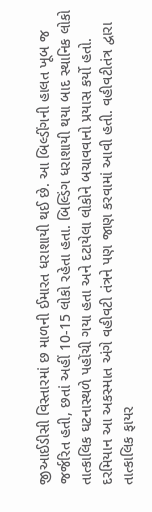જીઆઈડીસી વિસ્તારમાં છ માળની ઈમારત ધરાશાયી થઈ છે. આ બિલ્ડીંગની હાલત ખૂબ જ જર્જરિત હતી, છતાં અહીં 10-15 લોકો રહેતા હતા. બિલ્ડિંગ ધરાશાયી થયા બાદ સ્થાનિક લોકો તાત્કાલિક ઘટનાસ્થળે પહોંચી ગયા હતા અને દટાયેલા લોકોને બચાવવાનો પ્રયાસ કર્યો હતો. દરમિયાન આ અકસ્માત અંગે વહીવટી તંત્રને પણ જાણ કરવામાં આવી હતી. વહીવટીતંત્ર દ્વારા તાત્કાલિક ફાયર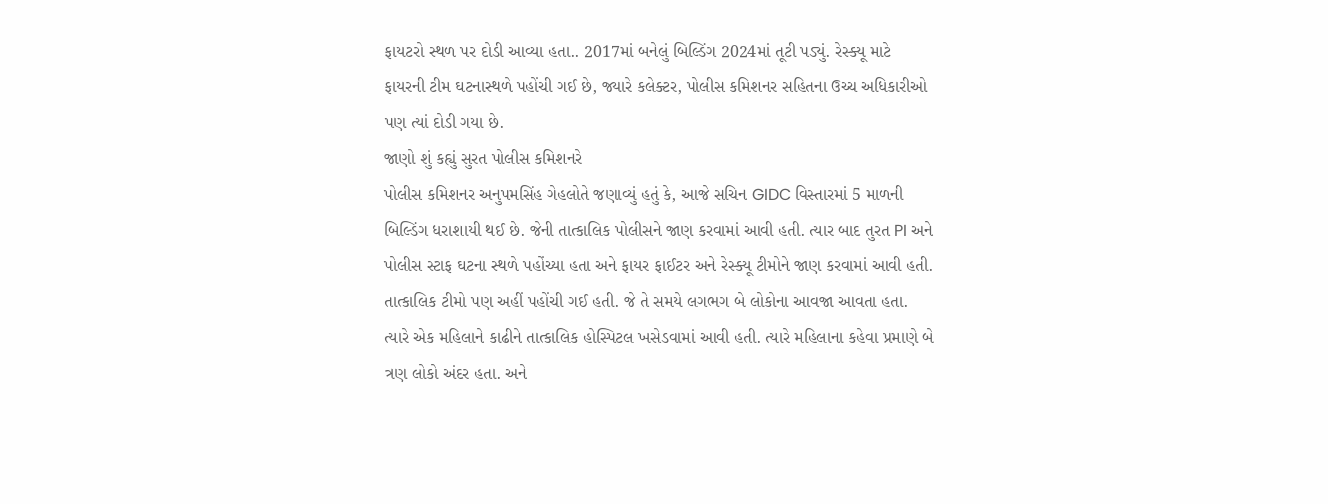ફાયટરો સ્થળ પર દોડી આવ્યા હતા.. 2017માં બનેલું બિલ્ડિંગ 2024માં તૂટી પડ્યું. રેસ્ક્યૂ માટે ફાયરની ટીમ ઘટનાસ્થળે પહોંચી ગઈ છે, જ્યારે કલેક્ટર, પોલીસ કમિશનર સહિતના ઉચ્ચ અધિકારીઓ પણ ત્યાં દોડી ગયા છે.
જાણો શું કહ્યું સુરત પોલીસ કમિશનરે
પોલીસ કમિશનર અનુપમસિંહ ગેહલોતે જણાવ્યું હતું કે, આજે સચિન GIDC વિસ્તારમાં 5 માળની બિલ્ડિંગ ધરાશાયી થઈ છે. જેની તાત્કાલિક પોલીસને જાણ કરવામાં આવી હતી. ત્યાર બાદ તુરત PI અને પોલીસ સ્ટાફ ઘટના સ્થળે પહોંચ્યા હતા અને ફાયર ફાઈટર અને રેસ્ક્યૂ ટીમોને જાણ કરવામાં આવી હતી. તાત્કાલિક ટીમો પણ અહીં પહોંચી ગઈ હતી. જે તે સમયે લગભગ બે લોકોના આવજા આવતા હતા. ત્યારે એક મહિલાને કાઢીને તાત્કાલિક હોસ્પિટલ ખસેડવામાં આવી હતી. ત્યારે મહિલાના કહેવા પ્રમાણે બે ત્રણ લોકો અંદર હતા. અને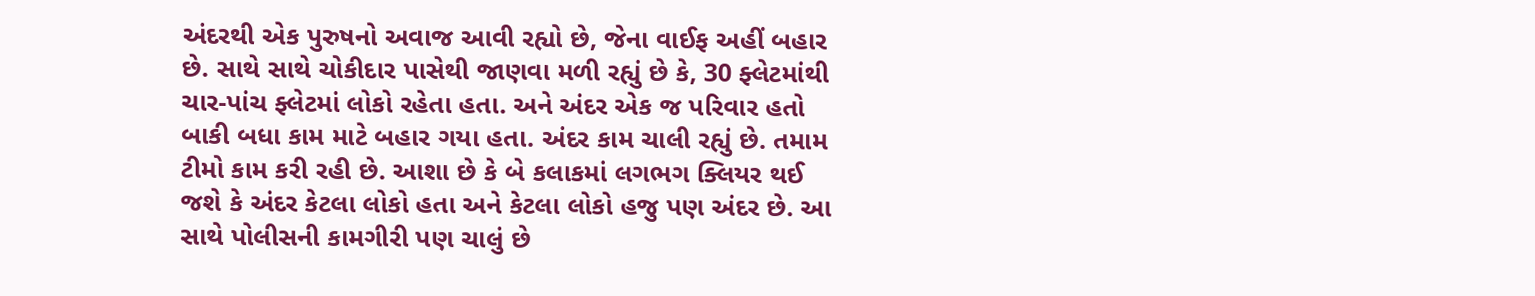અંદરથી એક પુરુષનો અવાજ આવી રહ્યો છે, જેના વાઈફ અહીં બહાર છે. સાથે સાથે ચોકીદાર પાસેથી જાણવા મળી રહ્યું છે કે, 30 ફ્લેટમાંથી ચાર-પાંચ ફ્લેટમાં લોકો રહેતા હતા. અને અંદર એક જ પરિવાર હતો બાકી બધા કામ માટે બહાર ગયા હતા. અંદર કામ ચાલી રહ્યું છે. તમામ ટીમો કામ કરી રહી છે. આશા છે કે બે કલાકમાં લગભગ ક્લિયર થઈ જશે કે અંદર કેટલા લોકો હતા અને કેટલા લોકો હજુ પણ અંદર છે. આ સાથે પોલીસની કામગીરી પણ ચાલું છે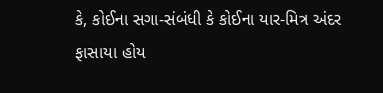કે, કોઈના સગા-સંબંધી કે કોઈના યાર-મિત્ર અંદર ફાસાયા હોય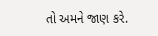તો અમને જાણ કરે.